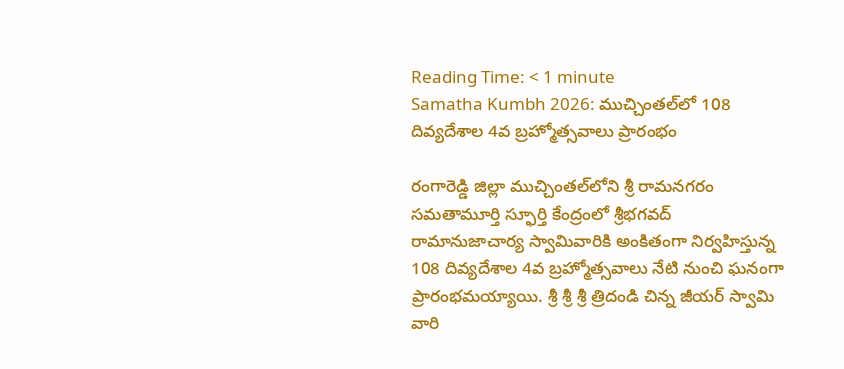Reading Time: < 1 minute
Samatha Kumbh 2026: ముచ్చింతల్‌లో 108 దివ్యదేశాల 4వ బ్రహ్మోత్సవాలు ప్రారంభం

రంగారెడ్డి జిల్లా ముచ్చింతల్‌లోని శ్రీ రామనగరం సమతామూర్తి స్ఫూర్తి కేంద్రంలో శ్రీభగవద్ రామానుజాచార్య స్వామివారికి అంకితంగా నిర్వహిస్తున్న 108 దివ్యదేశాల 4వ బ్రహ్మోత్సవాలు నేటి నుంచి ఘనంగా ప్రారంభమయ్యాయి. శ్రీ శ్రీ శ్రీ త్రిదండి చిన్న జీయర్ స్వామి వారి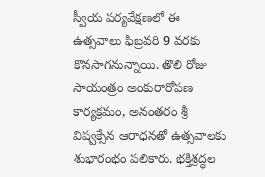స్వీయ పర్యవేక్షణలో ఈ ఉత్సవాలు ఫిబ్రవరి 9 వరకు కొనసాగనున్నాయి. తొలి రోజు సాయంత్రం అంకురారోపణ కార్యక్రమం, అనంతరం శ్రీ విష్వక్సేన ఆరాధనతో ఉత్సవాలకు శుభారంభం పలికారు. భక్తిశ్రద్ధల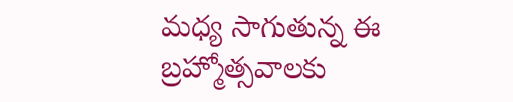మధ్య సాగుతున్న ఈ బ్రహ్మోత్సవాలకు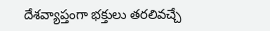దేశవ్యాప్తంగా భక్తులు తరలివచ్చే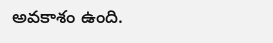అవకాశం ఉంది.